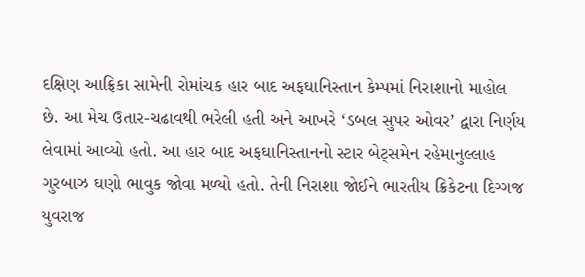દક્ષિણ આફ્રિકા સામેની રોમાંચક હાર બાદ અફઘાનિસ્તાન કેમ્પમાં નિરાશાનો માહોલ છે. આ મેચ ઉતાર-ચઢાવથી ભરેલી હતી અને આખરે ‘ડબલ સુપર ઓવર’ દ્વારા નિર્ણય લેવામાં આવ્યો હતો. આ હાર બાદ અફઘાનિસ્તાનનો સ્ટાર બેટ્સમેન રહેમાનુલ્લાહ ગુરબાઝ ઘણો ભાવુક જોવા મળ્યો હતો. તેની નિરાશા જોઈને ભારતીય ક્રિકેટના દિગ્ગજ યુવરાજ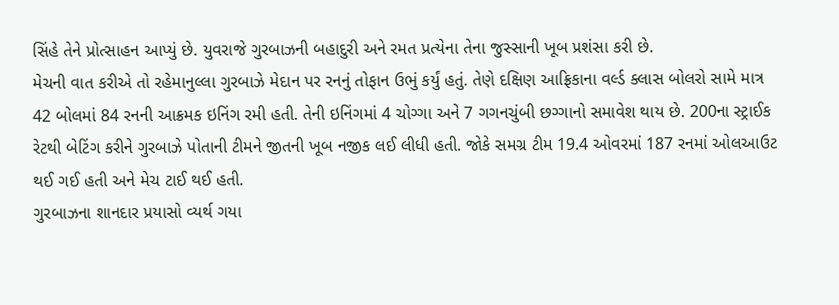સિંહે તેને પ્રોત્સાહન આપ્યું છે. યુવરાજે ગુરબાઝની બહાદુરી અને રમત પ્રત્યેના તેના જુસ્સાની ખૂબ પ્રશંસા કરી છે.
મેચની વાત કરીએ તો રહેમાનુલ્લા ગુરબાઝે મેદાન પર રનનું તોફાન ઉભું કર્યું હતું. તેણે દક્ષિણ આફ્રિકાના વર્લ્ડ ક્લાસ બોલરો સામે માત્ર 42 બોલમાં 84 રનની આક્રમક ઇનિંગ રમી હતી. તેની ઇનિંગમાં 4 ચોગ્ગા અને 7 ગગનચુંબી છગ્ગાનો સમાવેશ થાય છે. 200ના સ્ટ્રાઈક રેટથી બેટિંગ કરીને ગુરબાઝે પોતાની ટીમને જીતની ખૂબ નજીક લઈ લીધી હતી. જોકે સમગ્ર ટીમ 19.4 ઓવરમાં 187 રનમાં ઓલઆઉટ થઈ ગઈ હતી અને મેચ ટાઈ થઈ હતી.
ગુરબાઝના શાનદાર પ્રયાસો વ્યર્થ ગયા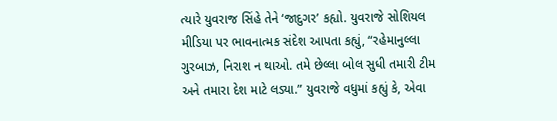ત્યારે યુવરાજ સિંહે તેને ‘જાદુગર’ કહ્યો. યુવરાજે સોશિયલ મીડિયા પર ભાવનાત્મક સંદેશ આપતા કહ્યું, “રહેમાનુલ્લા ગુરબાઝ, નિરાશ ન થાઓ. તમે છેલ્લા બોલ સુધી તમારી ટીમ અને તમારા દેશ માટે લડ્યા.” યુવરાજે વધુમાં કહ્યું કે, એવા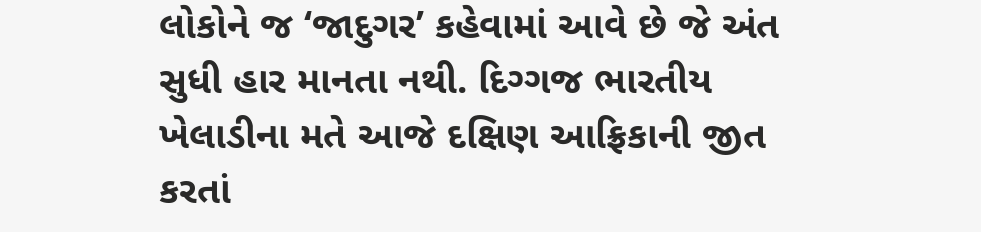લોકોને જ ‘જાદુગર’ કહેવામાં આવે છે જે અંત સુધી હાર માનતા નથી. દિગ્ગજ ભારતીય ખેલાડીના મતે આજે દક્ષિણ આફ્રિકાની જીત કરતાં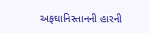અફઘાનિસ્તાનની હારની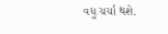વધુ ચર્ચા થશે.